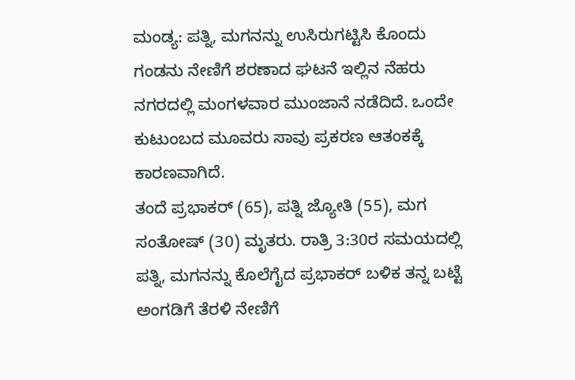ಮಂಡ್ಯ: ಪತ್ನಿ, ಮಗನನ್ನು ಉಸಿರುಗಟ್ಟಿಸಿ ಕೊಂದು ಗಂಡನು ನೇಣಿಗೆ ಶರಣಾದ ಘಟನೆ ಇಲ್ಲಿನ ನೆಹರು ನಗರದಲ್ಲಿ ಮಂಗಳವಾರ ಮುಂಜಾನೆ ನಡೆದಿದೆ. ಒಂದೇ ಕುಟುಂಬದ ಮೂವರು ಸಾವು ಪ್ರಕರಣ ಆತಂಕಕ್ಕೆ ಕಾರಣವಾಗಿದೆ.
ತಂದೆ ಪ್ರಭಾಕರ್ (65), ಪತ್ನಿ ಜ್ಯೋತಿ (55), ಮಗ ಸಂತೋಷ್ (30) ಮೃತರು. ರಾತ್ರಿ 3:30ರ ಸಮಯದಲ್ಲಿ ಪತ್ನಿ, ಮಗನನ್ನು ಕೊಲೆಗೈದ ಪ್ರಭಾಕರ್ ಬಳಿಕ ತನ್ನ ಬಟ್ಟೆ ಅಂಗಡಿಗೆ ತೆರಳಿ ನೇಣಿಗೆ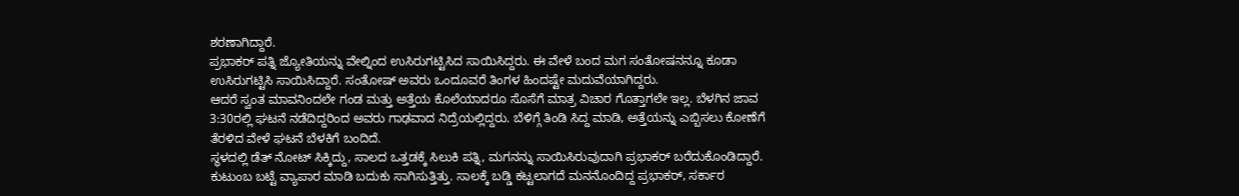ಶರಣಾಗಿದ್ದಾರೆ.
ಪ್ರಭಾಕರ್ ಪತ್ನಿ ಜ್ಯೋತಿಯನ್ನು ವೇಲ್ನಿಂದ ಉಸಿರುಗಟ್ಟಿಸಿದ ಸಾಯಿಸಿದ್ದರು. ಈ ವೇಳೆ ಬಂದ ಮಗ ಸಂತೋಷನನ್ನೂ ಕೂಡಾ ಉಸಿರುಗಟ್ಟಿಸಿ ಸಾಯಿಸಿದ್ದಾರೆ. ಸಂತೋಷ್ ಅವರು ಒಂದೂವರೆ ತಿಂಗಳ ಹಿಂದಷ್ಟೇ ಮದುವೆಯಾಗಿದ್ದರು.
ಆದರೆ ಸ್ವಂತ ಮಾವನಿಂದಲೇ ಗಂಡ ಮತ್ತು ಅತ್ತೆಯ ಕೊಲೆಯಾದರೂ ಸೊಸೆಗೆ ಮಾತ್ರ ವಿಚಾರ ಗೊತ್ತಾಗಲೇ ಇಲ್ಲ. ಬೆಳಗಿನ ಜಾವ 3:30ರಲ್ಲಿ ಘಟನೆ ನಡೆದಿದ್ದರಿಂದ ಅವರು ಗಾಢವಾದ ನಿದ್ರೆಯಲ್ಲಿದ್ದರು. ಬೆಳಿಗ್ಗೆ ತಿಂಡಿ ಸಿದ್ದ ಮಾಡಿ, ಅತ್ತೆಯನ್ನು ಎಬ್ಬಿಸಲು ಕೋಣೆಗೆ ತೆರಳಿದ ವೇಳೆ ಘಟನೆ ಬೆಳಕಿಗೆ ಬಂದಿದೆ.
ಸ್ಥಳದಲ್ಲಿ ಡೆತ್ ನೋಟ್ ಸಿಕ್ಕಿದ್ದು, ಸಾಲದ ಒತ್ತಡಕ್ಕೆ ಸಿಲುಕಿ ಪತ್ನಿ, ಮಗನನ್ನು ಸಾಯಿಸಿರುವುದಾಗಿ ಪ್ರಭಾಕರ್ ಬರೆದುಕೊಂಡಿದ್ದಾರೆ. ಕುಟುಂಬ ಬಟ್ಟೆ ವ್ಯಾಪಾರ ಮಾಡಿ ಬದುಕು ಸಾಗಿಸುತ್ತಿತ್ತು. ಸಾಲಕ್ಕೆ ಬಡ್ಡಿ ಕಟ್ಟಲಾಗದೆ ಮನನೊಂದಿದ್ದ ಪ್ರಭಾಕರ್, ಸರ್ಕಾರ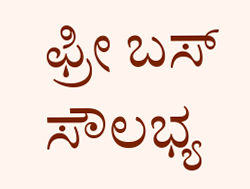ಫ್ರೀ ಬಸ್ ಸೌಲಭ್ಯ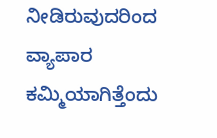ನೀಡಿರುವುದರಿಂದ ವ್ಯಾಪಾರ ಕಮ್ಮಿಯಾಗಿತ್ತೆಂದು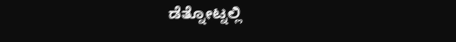ಡೆತ್ನೋಟ್ನಲ್ಲಿ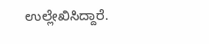ಉಲ್ಲೇಖಿಸಿದ್ದಾರೆ.